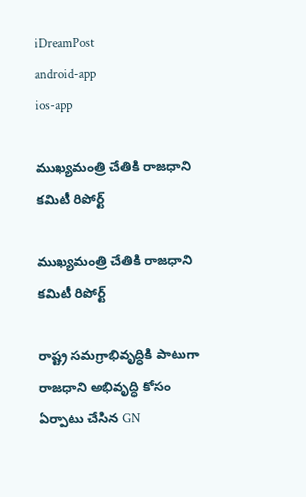iDreamPost
android-app
ios-app

ముఖ్యమంత్రి చేతికి రాజధాని కమిటీ రిపోర్ట్

ముఖ్యమంత్రి చేతికి రాజధాని కమిటీ రిపోర్ట్

రాష్ట్ర సమగ్రాభివృద్ధికి పాటుగా రాజధాని అభివృద్ధి కోసం ఏర్పాటు చేసిన GN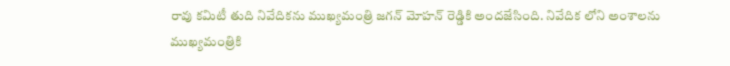రావు కమిటీ తుది నివేదికను ముఖ్యమంత్రి జగన్ మోహన్ రెడ్డికి అందజేసింది. నివేదిక లోని అంశాలను ముఖ్యమంత్రికి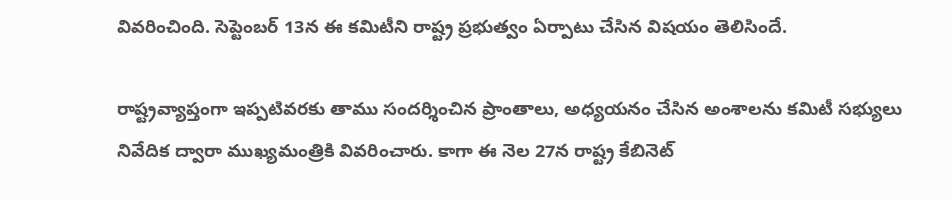వివరించింది. సెప్టెంబర్‌ 13న ఈ కమిటీని రాష్ట్ర ప్రభుత్వం ఏర్పాటు చేసిన విషయం తెలిసిందే.

రాష్ట్రవ్యాప్తంగా ఇప్పటివరకు తాము సందర్శించిన ప్రాంతాలు, అధ్యయనం చేసిన అంశాలను కమిటీ సభ్యులు నివేదిక ద్వారా ముఖ్యమంత్రికి వివరించారు. కాగా ఈ నెల 27న రాష్ట్ర కేబినెట్‌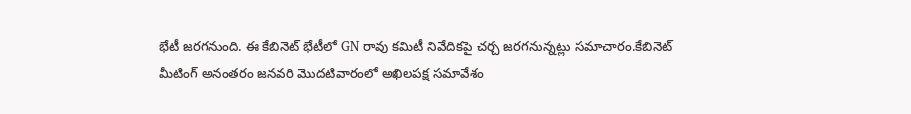భేటీ జరగనుంది. ఈ కేబినెట్ భేటీలో GN రావు కమిటీ నివేదికపై చర్చ జరగనున్నట్లు సమాచారం.కేబినెట్ మీటింగ్ అనంతరం జనవరి మొదటివారంలో అఖిలపక్ష సమావేశం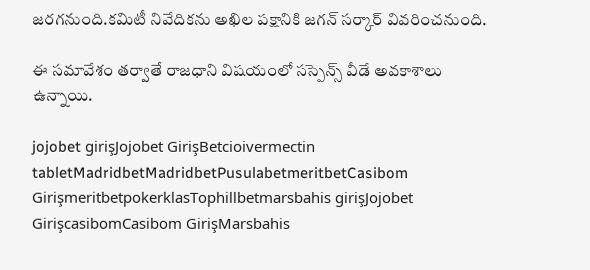జరగనుంది.కమిటీ నివేదికను అఖిల పక్షానికి జగన్ సర్కార్ వివరించనుంది.

ఈ సమావేశం తర్వాతే రాజధాని విషయంలో సస్పెన్స్ వీడే అవకాశాలు ఉన్నాయి.

jojobet girişJojobet GirişBetcioivermectin tabletMadridbetMadridbetPusulabetmeritbetCasibom GirişmeritbetpokerklasTophillbetmarsbahis girişJojobet GirişcasibomCasibom GirişMarsbahis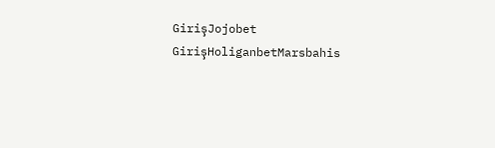GirişJojobet GirişHoliganbetMarsbahis